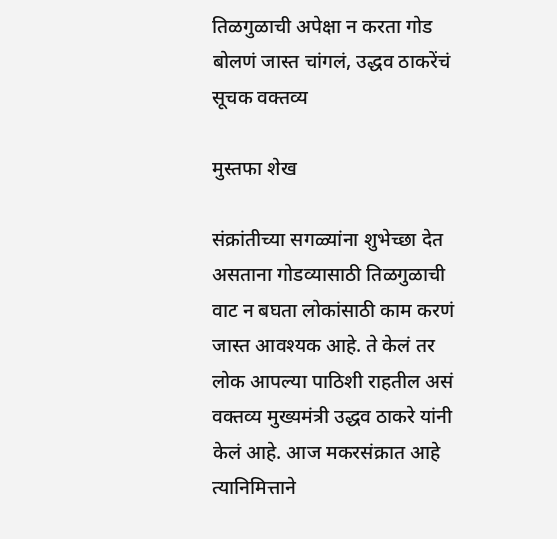तिळगुळाची अपेक्षा न करता गोड बोलणं जास्त चांगलं, उद्धव ठाकरेंचं सूचक वक्तव्य

मुस्तफा शेख

संक्रांतीच्या सगळ्यांना शुभेच्छा देत असताना गोडव्यासाठी तिळगुळाची वाट न बघता लोकांसाठी काम करणं जास्त आवश्यक आहे. ते केलं तर लोक आपल्या पाठिशी राहतील असं वक्तव्य मुख्यमंत्री उद्धव ठाकरे यांनी केलं आहे. आज मकरसंक्रात आहे त्यानिमित्ताने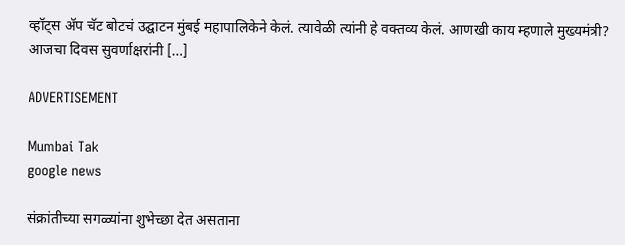व्हॉट्स ॲप चॅट बोटचं उद्घाटन मुंबई महापालिकेने केलं. त्यावेळी त्यांनी हे वक्तव्य केलं. आणखी काय म्हणाले मुख्यमंत्री? आजचा दिवस सुवर्णाक्षरांनी […]

ADVERTISEMENT

Mumbai Tak
google news

संक्रांतीच्या सगळ्यांना शुभेच्छा देत असताना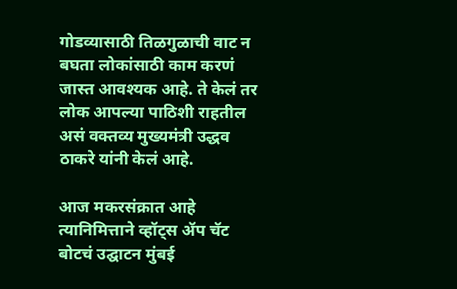गोडव्यासाठी तिळगुळाची वाट न बघता लोकांसाठी काम करणं जास्त आवश्यक आहे. ते केलं तर लोक आपल्या पाठिशी राहतील असं वक्तव्य मुख्यमंत्री उद्धव ठाकरे यांनी केलं आहे.

आज मकरसंक्रात आहे त्यानिमित्ताने व्हॉट्स ॲप चॅट बोटचं उद्घाटन मुंबई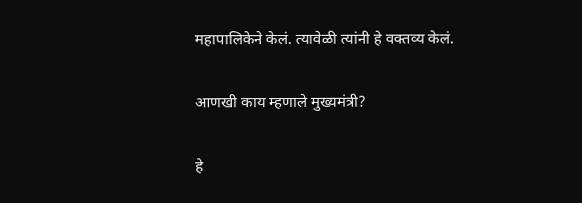महापालिकेने केलं. त्यावेळी त्यांनी हे वक्तव्य केलं.

आणखी काय म्हणाले मुख्यमंत्री?

हे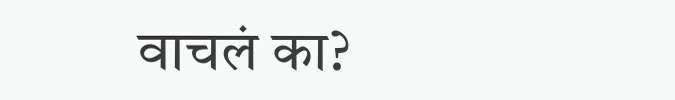वाचलं का?